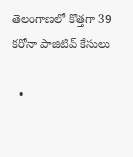తెలంగాణలో కొత్తగా 39 కరోనా పాజిటివ్ కేసులు

  •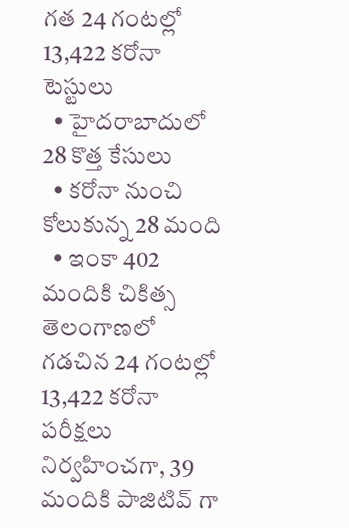గత 24 గంటల్లో 13,422 కరోనా టెస్టులు
  • హైదరాబాదులో 28 కొత్త కేసులు
  • కరోనా నుంచి కోలుకున్న 28 మంది
  • ఇంకా 402 మందికి చికిత్స
తెలంగాణలో గడచిన 24 గంటల్లో 13,422 కరోనా పరీక్షలు నిర్వహించగా, 39 మందికి పాజిటివ్ గా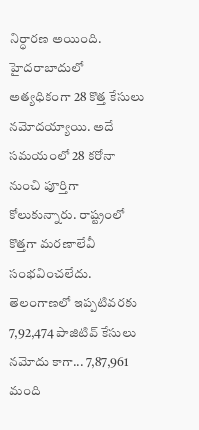నిర్ధారణ అయింది. హైదరాబాదులో అత్యధికంగా 28 కొత్త కేసులు నమోదయ్యాయి. అదే సమయంలో 28 కరోనా నుంచి పూర్తిగా కోలుకున్నారు. రాష్ట్రంలో కొత్తగా మరణాలేవీ సంభవించలేదు. తెలంగాణలో ఇప్పటివరకు 7,92,474 పాజిటివ్ కేసులు నమోదు కాగా... 7,87,961 మంది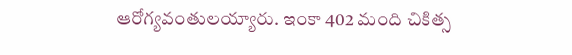ఆరోగ్యవంతులయ్యారు. ఇంకా 402 మంది చికిత్స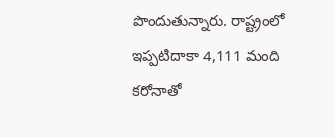పొందుతున్నారు. రాష్ట్రంలో ఇప్పటిదాకా 4,111 మంది కరోనాతో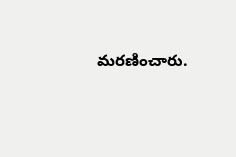మరణించారు.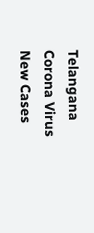Telangana
Corona Virus
New Cases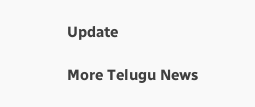Update

More Telugu News